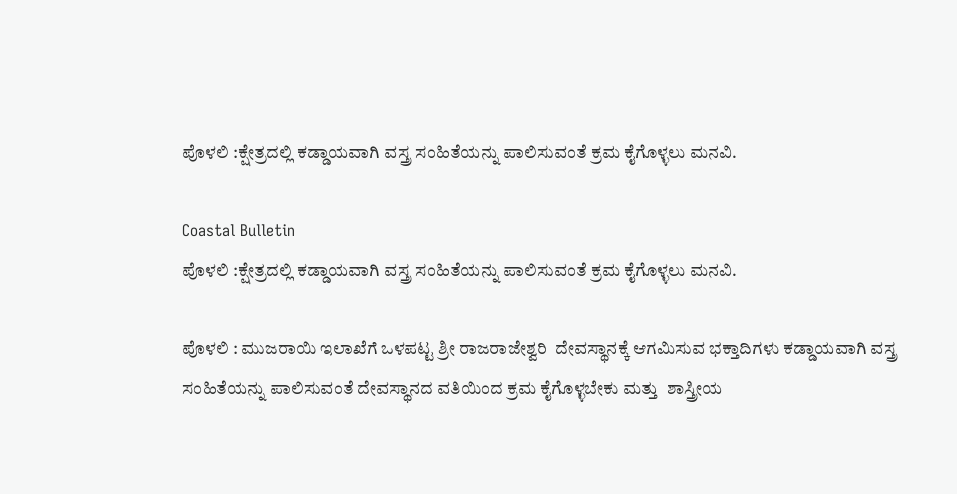ಪೊಳಲಿ :ಕ್ಷೇತ್ರದಲ್ಲಿ ಕಡ್ಡಾಯವಾಗಿ ವಸ್ತ್ರ ಸಂಹಿತೆಯನ್ನು ಪಾಲಿಸುವಂತೆ ಕ್ರಮ ಕೈಗೊಳ್ಳಲು ಮನವಿ.

Coastal Bulletin
ಪೊಳಲಿ :ಕ್ಷೇತ್ರದಲ್ಲಿ ಕಡ್ಡಾಯವಾಗಿ ವಸ್ತ್ರ ಸಂಹಿತೆಯನ್ನು ಪಾಲಿಸುವಂತೆ ಕ್ರಮ ಕೈಗೊಳ್ಳಲು ಮನವಿ.

ಪೊಳಲಿ : ಮುಜರಾಯಿ ಇಲಾಖೆಗೆ ಒಳಪಟ್ಟ ಶ್ರೀ ರಾಜರಾಜೇಶ್ವರಿ  ದೇವಸ್ಥಾನಕ್ಕೆ ಆಗಮಿಸುವ ಭಕ್ತಾದಿಗಳು ಕಡ್ಡಾಯವಾಗಿ ವಸ್ತ್ರ ಸಂಹಿತೆಯನ್ನು ಪಾಲಿಸುವಂತೆ ದೇವಸ್ಥಾನದ ವತಿಯಿಂದ ಕ್ರಮ ಕೈಗೊಳ್ಳಬೇಕು ಮತ್ತು  ಶಾಸ್ತ್ರೀಯ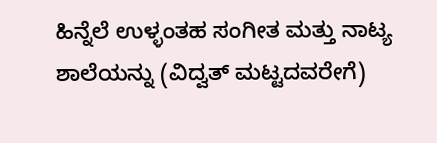ಹಿನ್ನೆಲೆ ಉಳ್ಳಂತಹ ಸಂಗೀತ ಮತ್ತು ನಾಟ್ಯ ಶಾಲೆಯನ್ನು (ವಿದ್ವತ್‌ ಮಟ್ಟದವರೇಗೆ)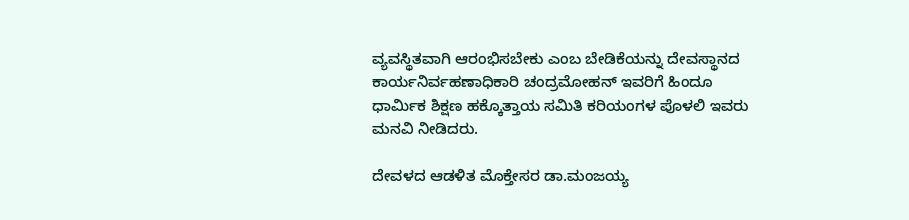ವ್ಯವಸ್ಥಿತವಾಗಿ ಆರಂಭಿಸಬೇಕು ಎಂಬ ಬೇಡಿಕೆಯನ್ನು ದೇವಸ್ಥಾನದ ಕಾರ್ಯನಿರ್ವಹಣಾಧಿಕಾರಿ ಚಂದ್ರಮೋಹನ್‌ ಇವರಿಗೆ ಹಿಂದೂ ಧಾರ್ಮಿಕ ಶಿಕ್ಷಣ ಹಕ್ಕೊತ್ತಾಯ ಸಮಿತಿ ಕರಿಯಂಗಳ ಪೊಳಲಿ ಇವರು ಮನವಿ ನೀಡಿದರು.

ದೇವಳದ ಆಡಳಿತ ಮೊಕ್ತೇಸರ ಡಾ.ಮಂಜಯ್ಯ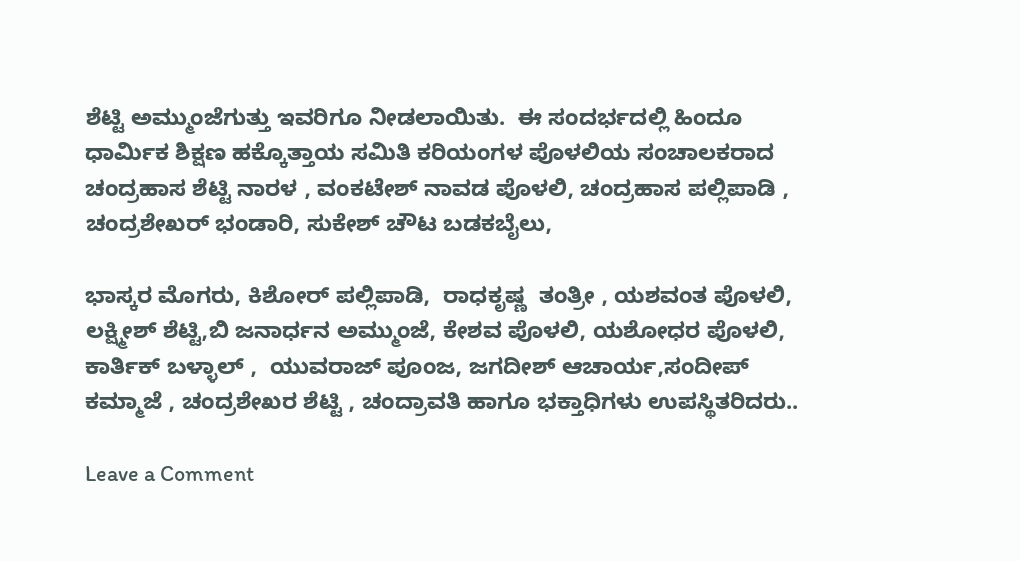ಶೆಟ್ಟಿ ಅಮ್ಮುಂಜೆಗುತ್ತು ಇವರಿಗೂ ನೀಡಲಾಯಿತು.  ಈ ಸಂದರ್ಭದಲ್ಲಿ ಹಿಂದೂ ಧಾರ್ಮಿಕ ಶಿಕ್ಷಣ ಹಕ್ಕೊತ್ತಾಯ ಸಮಿತಿ ಕರಿಯಂಗಳ ಪೊಳಲಿಯ ಸಂಚಾಲಕರಾದ ಚಂದ್ರಹಾಸ ಶೆಟ್ಟಿ ನಾರಳ , ವಂಕಟೇಶ್‌ ನಾವಡ ಪೊಳಲಿ, ಚಂದ್ರಹಾಸ ಪಲ್ಲಿಪಾಡಿ , ಚಂದ್ರಶೇಖರ್‌ ಭಂಡಾರಿ, ಸುಕೇಶ್‌ ಚೌಟ ಬಡಕಬೈಲು,

ಭಾಸ್ಕರ ಮೊಗರು, ಕಿಶೋರ್‌ ಪಲ್ಲಿಪಾಡಿ,  ರಾಧಕೃಷ್ಣ  ತಂತ್ರೀ , ಯಶವಂತ ಪೊಳಲಿ, ಲಕ್ಷ್ಮೀಶ್‌ ಶೆಟ್ಟಿ,ಬಿ ಜನಾರ್ಧನ ಅಮ್ಮುಂಜೆ, ಕೇಶವ ಪೊಳಲಿ, ಯಶೋಧರ ಪೊಳಲಿ, ಕಾರ್ತಿಕ್‌ ಬಳ್ಳಾಲ್‌ ,  ಯುವರಾಜ್‌ ಪೂಂಜ, ಜಗದೀಶ್‌ ಆಚಾರ್ಯ,ಸಂದೀಪ್‌ ಕಮ್ಮಾಜೆ , ಚಂದ್ರಶೇಖರ ಶೆಟ್ಟಿ , ಚಂದ್ರಾವತಿ ಹಾಗೂ ಭಕ್ತಾಧಿಗಳು ಉಪಸ್ಥಿತರಿದರು..

Leave a Comment